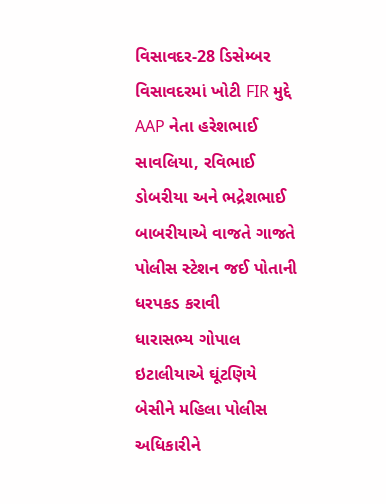વિસાવદર-28 ડિસેમ્બર
વિસાવદરમાં ખોટી FIR મુદ્દે AAP નેતા હરેશભાઈ સાવલિયા, રવિભાઈ ડોબરીયા અને ભદ્રેશભાઈ બાબરીયાએ વાજતે ગાજતે પોલીસ સ્ટેશન જઈ પોતાની ધરપકડ કરાવી
ધારાસભ્ય ગોપાલ ઇટાલીયાએ ઘૂંટણિયે બેસીને મહિલા પોલીસ અધિકારીને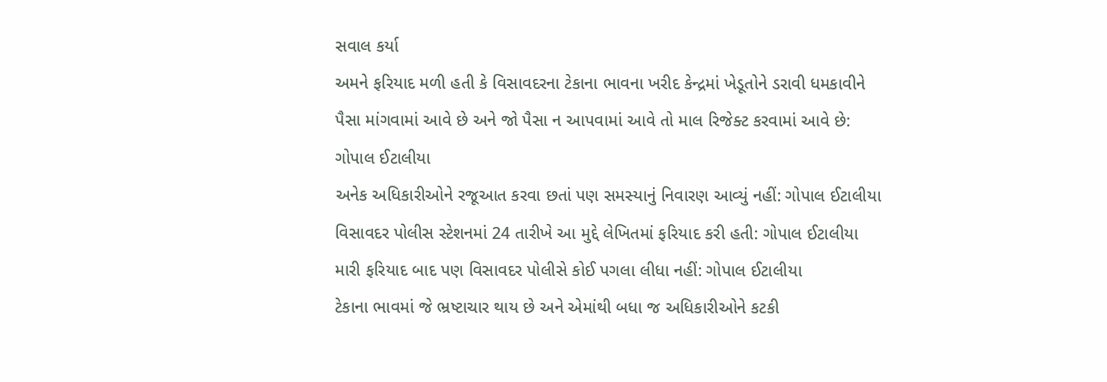સવાલ કર્યા
અમને ફરિયાદ મળી હતી કે વિસાવદરના ટેકાના ભાવના ખરીદ કેન્દ્રમાં ખેડૂતોને ડરાવી ધમકાવીને પૈસા માંગવામાં આવે છે અને જો પૈસા ન આપવામાં આવે તો માલ રિજેક્ટ કરવામાં આવે છે: ગોપાલ ઈટાલીયા
અનેક અધિકારીઓને રજૂઆત કરવા છતાં પણ સમસ્યાનું નિવારણ આવ્યું નહીં: ગોપાલ ઈટાલીયા
વિસાવદર પોલીસ સ્ટેશનમાં 24 તારીખે આ મુદ્દે લેખિતમાં ફરિયાદ કરી હતી: ગોપાલ ઈટાલીયા
મારી ફરિયાદ બાદ પણ વિસાવદર પોલીસે કોઈ પગલા લીધા નહીં: ગોપાલ ઈટાલીયા
ટેકાના ભાવમાં જે ભ્રષ્ટાચાર થાય છે અને એમાંથી બધા જ અધિકારીઓને કટકી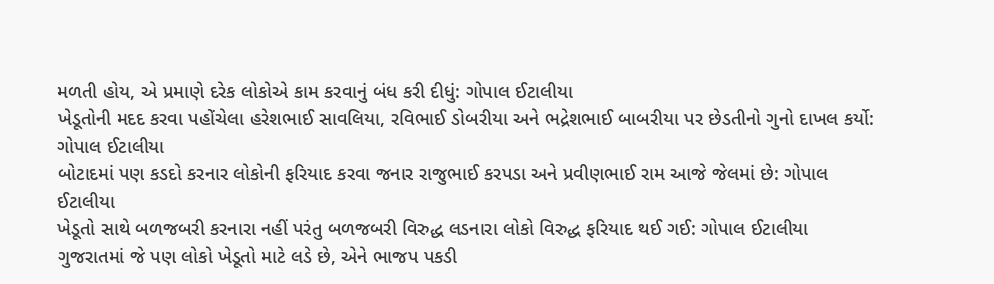મળતી હોય, એ પ્રમાણે દરેક લોકોએ કામ કરવાનું બંધ કરી દીધું: ગોપાલ ઈટાલીયા
ખેડૂતોની મદદ કરવા પહોંચેલા હરેશભાઈ સાવલિયા, રવિભાઈ ડોબરીયા અને ભદ્રેશભાઈ બાબરીયા પર છેડતીનો ગુનો દાખલ કર્યો: ગોપાલ ઈટાલીયા
બોટાદમાં પણ કડદો કરનાર લોકોની ફરિયાદ કરવા જનાર રાજુભાઈ કરપડા અને પ્રવીણભાઈ રામ આજે જેલમાં છે: ગોપાલ ઈટાલીયા
ખેડૂતો સાથે બળજબરી કરનારા નહીં પરંતુ બળજબરી વિરુદ્ધ લડનારા લોકો વિરુદ્ધ ફરિયાદ થઈ ગઈ: ગોપાલ ઈટાલીયા
ગુજરાતમાં જે પણ લોકો ખેડૂતો માટે લડે છે, એને ભાજપ પકડી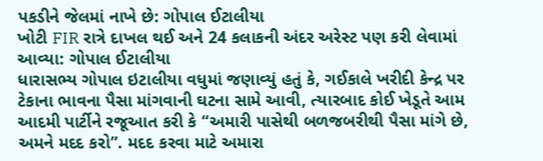પકડીને જેલમાં નાખે છે: ગોપાલ ઈટાલીયા
ખોટી FIR રાત્રે દાખલ થઈ અને 24 કલાકની અંદર અરેસ્ટ પણ કરી લેવામાં આવ્યા: ગોપાલ ઈટાલીયા
ધારાસભ્ય ગોપાલ ઇટાલીયા વધુમાં જણાવ્યું હતું કે, ગઈકાલે ખરીદી કેન્દ્ર પર ટેકાના ભાવના પૈસા માંગવાની ઘટના સામે આવી, ત્યારબાદ કોઈ ખેડૂતે આમ આદમી પાર્ટીને રજૂઆત કરી કે “અમારી પાસેથી બળજબરીથી પૈસા માંગે છે, અમને મદદ કરો”. મદદ કરવા માટે અમારા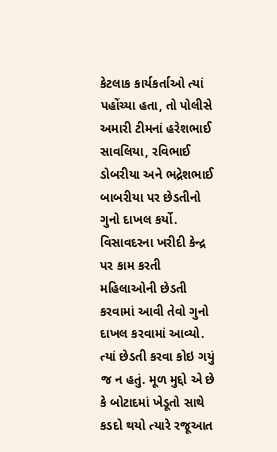કેટલાક કાર્યકર્તાઓ ત્યાં પહોંચ્યા હતા, તો પોલીસે અમારી ટીમનાં હરેશભાઈ સાવલિયા, રવિભાઈ ડોબરીયા અને ભદ્રેશભાઈ બાબરીયા પર છેડતીનો ગુનો દાખલ કર્યો. વિસાવદરના ખરીદી કેન્દ્ર પર કામ કરતી મહિલાઓની છેડતી કરવામાં આવી તેવો ગુનો દાખલ કરવામાં આવ્યો. ત્યાં છેડતી કરવા કોઇ ગયું જ ન હતું. મૂળ મુદ્દો એ છે કે બોટાદમાં ખેડૂતો સાથે કડદો થયો ત્યારે રજૂઆત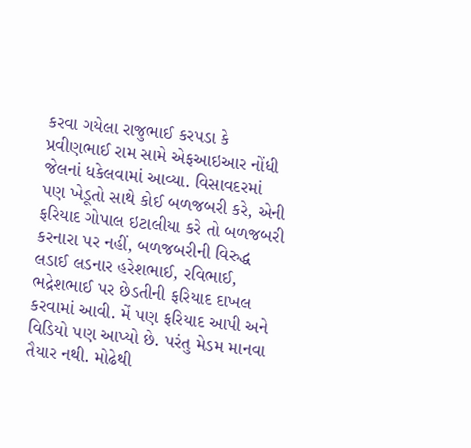કરવા ગયેલા રાજુભાઈ કરપડા કે પ્રવીણભાઈ રામ સામે એફઆઇઆર નોંધી જેલનાં ધકેલવામાં આવ્યા. વિસાવદરમાં પણ ખેડૂતો સાથે કોઈ બળજબરી કરે, એની ફરિયાદ ગોપાલ ઇટાલીયા કરે તો બળજબરી કરનારા પર નહીં, બળજબરીની વિરુદ્ધ લડાઈ લડનાર હરેશભાઈ, રવિભાઈ, ભદ્રેશભાઈ પર છેડતીની ફરિયાદ દાખલ કરવામાં આવી. મેં પણ ફરિયાદ આપી અને વિડિયો પણ આપ્યો છે. પરંતુ મેડમ માનવા તૈયાર નથી. મોઢેથી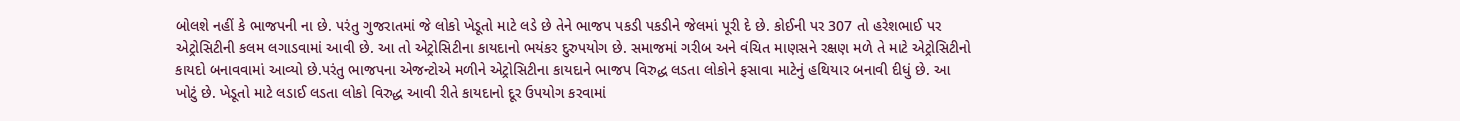બોલશે નહીં કે ભાજપની ના છે. પરંતુ ગુજરાતમાં જે લોકો ખેડૂતો માટે લડે છે તેને ભાજપ પકડી પકડીને જેલમાં પૂરી દે છે. કોઈની પર 307 તો હરેશભાઈ પર એટ્રોસિટીની કલમ લગાડવામાં આવી છે. આ તો એટ્રોસિટીના કાયદાનો ભયંકર દુરુપયોગ છે. સમાજમાં ગરીબ અને વંચિત માણસને રક્ષણ મળે તે માટે એટ્રોસિટીનો કાયદો બનાવવામાં આવ્યો છે.પરંતુ ભાજપના એજન્ટોએ મળીને એટ્રોસિટીના કાયદાને ભાજપ વિરુદ્ધ લડતા લોકોને ફસાવા માટેનું હથિયાર બનાવી દીધું છે. આ ખોટું છે. ખેડૂતો માટે લડાઈ લડતા લોકો વિરુદ્ધ આવી રીતે કાયદાનો દૂર ઉપયોગ કરવામાં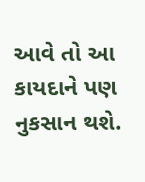આવે તો આ કાયદાને પણ નુકસાન થશે.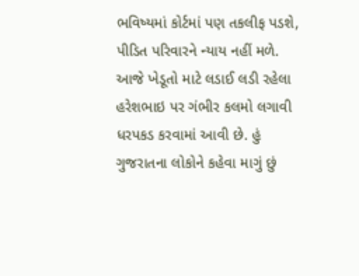ભવિષ્યમાં કોર્ટમાં પણ તકલીફ પડશે, પીડિત પરિવારને ન્યાય નહીં મળે. આજે ખેડૂતો માટે લડાઈ લડી રહેલા હરેશભાઇ પર ગંભીર કલમો લગાવી ધરપકડ કરવામાં આવી છે. હું ગુજરાતના લોકોને કહેવા માગું છું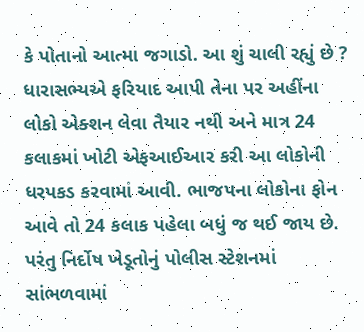કે પોતાનો આત્મા જગાડો. આ શું ચાલી રહ્યું છે ? ધારાસભ્યએ ફરિયાદ આપી તેના પર અહીંના લોકો એક્શન લેવા તૈયાર નથી અને માત્ર 24 કલાકમાં ખોટી એફઆઈઆર કરી આ લોકોની ધરપકડ કરવામાં આવી. ભાજપના લોકોના ફોન આવે તો 24 કલાક પહેલા બધું જ થઈ જાય છે. પરંતુ નિર્દોષ ખેડૂતોનું પોલીસ સ્ટેશનમાં સાંભળવામાં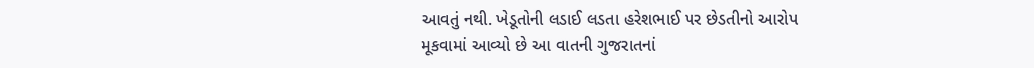આવતું નથી. ખેડૂતોની લડાઈ લડતા હરેશભાઈ પર છેડતીનો આરોપ મૂકવામાં આવ્યો છે આ વાતની ગુજરાતનાં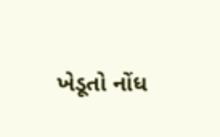ખેડૂતો નોંધ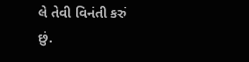લે તેવી વિનંતી કરું છું.